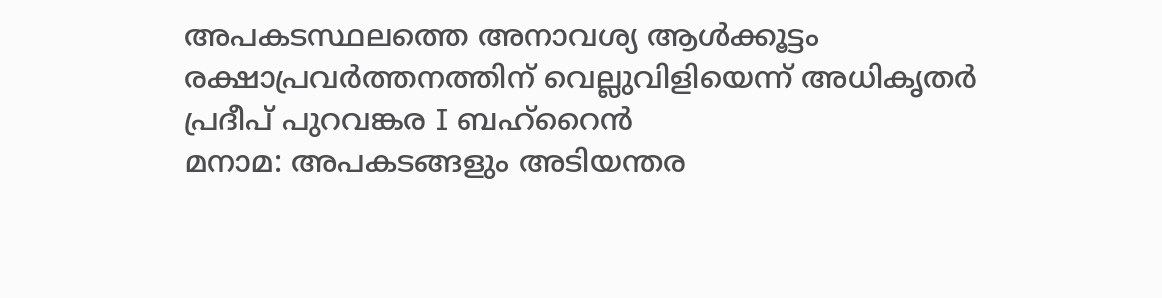അപകടസ്ഥലത്തെ അനാവശ്യ ആൾക്കൂട്ടം രക്ഷാപ്രവർത്തനത്തിന് വെല്ലുവിളിയെന്ന് അധികൃതർ
പ്രദീപ് പുറവങ്കര I ബഹ്റൈൻ
മനാമ: അപകടങ്ങളും അടിയന്തര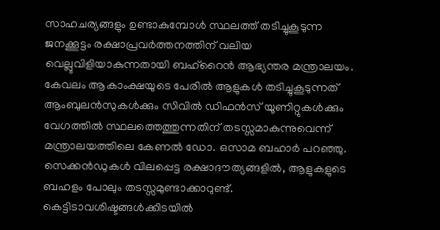സാഹചര്യങ്ങളും ഉണ്ടാകുമ്പോൾ സ്ഥലത്ത് തടിച്ചുകൂടുന്ന ജനക്കൂട്ടം രക്ഷാപ്രവർത്തനത്തിന് വലിയ വെല്ലുവിളിയാകുന്നതായി ബഹ്റൈൻ ആഭ്യന്തര മന്ത്രാലയം. കേവലം ആകാംക്ഷയുടെ പേരിൽ ആളുകൾ തടിച്ചുകൂടുന്നത് ആംബുലൻസുകൾക്കും സിവിൽ ഡിഫൻസ് യൂണിറ്റുകൾക്കും വേഗത്തിൽ സ്ഥലത്തെത്തുന്നതിന് തടസ്സമാകുന്നുവെന്ന് മന്ത്രാലയത്തിലെ കേണൽ ഡോ. ഒസാമ ബഹാർ പറഞ്ഞു.
സെക്കൻഡുകൾ വിലപ്പെട്ട രക്ഷാദൗത്യങ്ങളിൽ, ആളുകളുടെ ബഹളം പോലും തടസ്സമുണ്ടാക്കാറുണ്ട്. കെട്ടിടാവശിഷ്ടങ്ങൾക്കിടയിൽ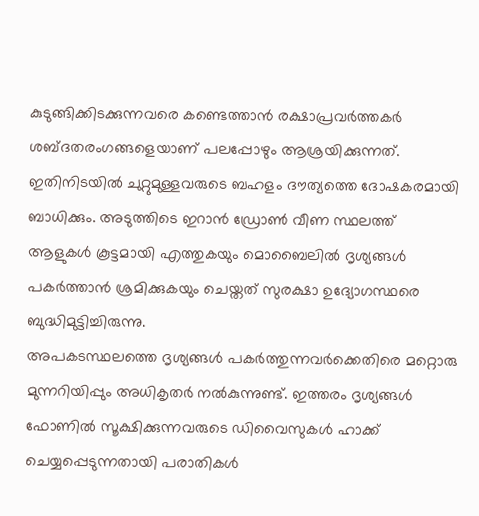കുടുങ്ങിക്കിടക്കുന്നവരെ കണ്ടെത്താൻ രക്ഷാപ്രവർത്തകർ ശബ്ദതരംഗങ്ങളെയാണ് പലപ്പോഴും ആശ്രയിക്കുന്നത്. ഇതിനിടയിൽ ചുറ്റുമുള്ളവരുടെ ബഹളം ദൗത്യത്തെ ദോഷകരമായി ബാധിക്കും. അടുത്തിടെ ഇറാൻ ഡ്രോൺ വീണ സ്ഥലത്ത് ആളുകൾ കൂട്ടമായി എത്തുകയും മൊബൈലിൽ ദൃശ്യങ്ങൾ പകർത്താൻ ശ്രമിക്കുകയും ചെയ്തത് സുരക്ഷാ ഉദ്യോഗസ്ഥരെ ബുദ്ധിമുട്ടിച്ചിരുന്നു.
അപകടസ്ഥലത്തെ ദൃശ്യങ്ങൾ പകർത്തുന്നവർക്കെതിരെ മറ്റൊരു മുന്നറിയിപ്പും അധികൃതർ നൽകുന്നുണ്ട്. ഇത്തരം ദൃശ്യങ്ങൾ ഫോണിൽ സൂക്ഷിക്കുന്നവരുടെ ഡിവൈസുകൾ ഹാക്ക് ചെയ്യപ്പെടുന്നതായി പരാതികൾ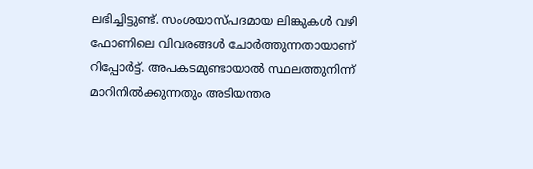ലഭിച്ചിട്ടുണ്ട്. സംശയാസ്പദമായ ലിങ്കുകൾ വഴി ഫോണിലെ വിവരങ്ങൾ ചോർത്തുന്നതായാണ് റിപ്പോർട്ട്. അപകടമുണ്ടായാൽ സ്ഥലത്തുനിന്ന് മാറിനിൽക്കുന്നതും അടിയന്തര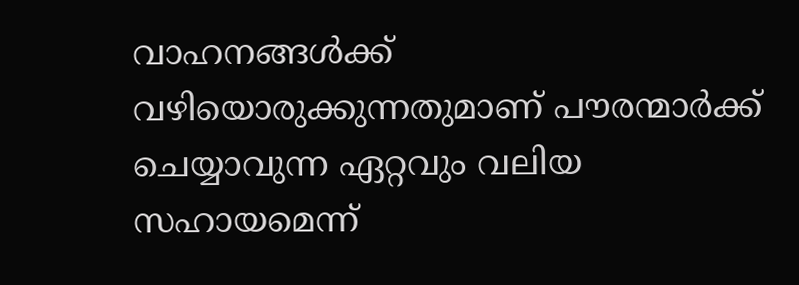വാഹനങ്ങൾക്ക് വഴിയൊരുക്കുന്നതുമാണ് പൗരന്മാർക്ക് ചെയ്യാവുന്ന ഏറ്റവും വലിയ സഹായമെന്ന്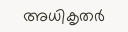അധികൃതർ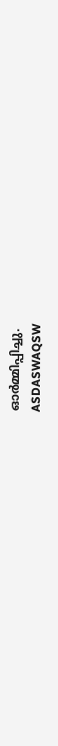ഓർമ്മിപ്പിച്ചു.
ASDASWAQSW